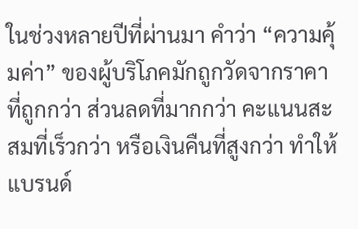ในช่วงหลายปีที่ผ่านมา คำว่า “ความคุ้มค่า” ของผู้บริโภคมักถูกวัดจากราคาที่ถูกกว่า ส่วนลดที่มากกว่า คะแนนสะสมที่เร็วกว่า หรือเงินคืนที่สูงกว่า ทำให้แบรนด์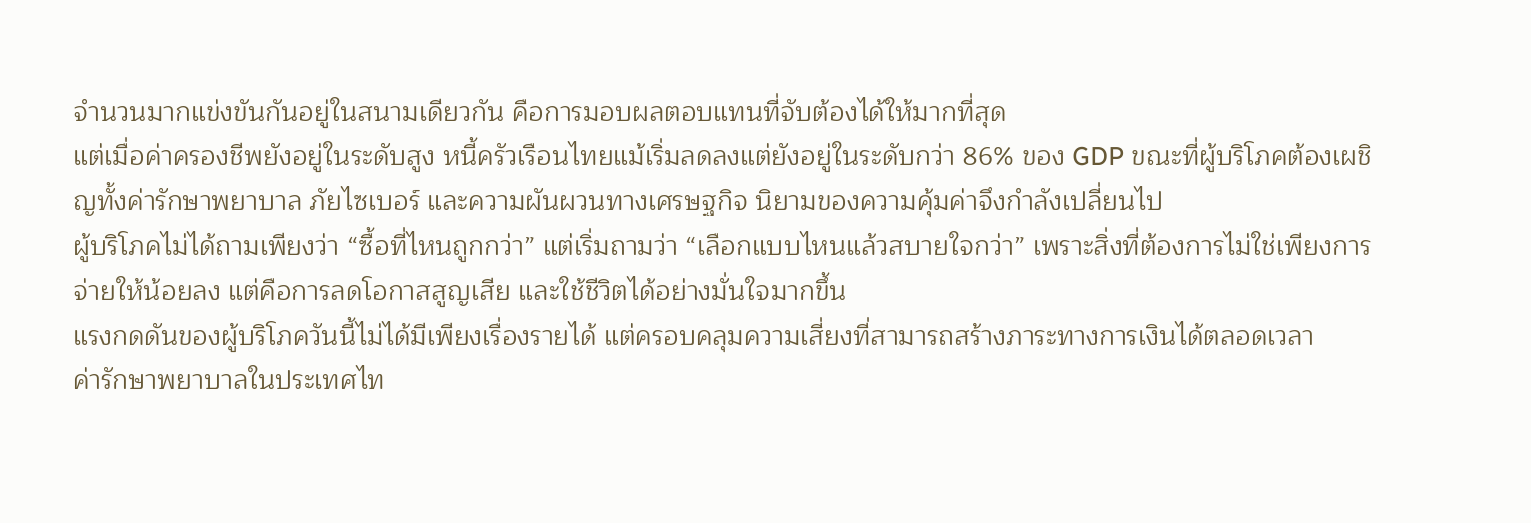จำนวนมากแข่งขันกันอยู่ในสนามเดียวกัน คือการมอบผลตอบแทนที่จับต้องได้ให้มากที่สุด
แต่เมื่อค่าครองชีพยังอยู่ในระดับสูง หนี้ครัวเรือนไทยแม้เริ่มลดลงแต่ยังอยู่ในระดับกว่า 86% ของ GDP ขณะที่ผู้บริโภคต้องเผชิญทั้งค่ารักษาพยาบาล ภัยไซเบอร์ และความผันผวนทางเศรษฐกิจ นิยามของความคุ้มค่าจึงกำลังเปลี่ยนไป
ผู้บริโภคไม่ได้ถามเพียงว่า “ซื้อที่ไหนถูกกว่า” แต่เริ่มถามว่า “เลือกแบบไหนแล้วสบายใจกว่า” เพราะสิ่งที่ต้องการไม่ใช่เพียงการจ่ายให้น้อยลง แต่คือการลดโอกาสสูญเสีย และใช้ชีวิตได้อย่างมั่นใจมากขึ้น
แรงกดดันของผู้บริโภควันนี้ไม่ได้มีเพียงเรื่องรายได้ แต่ครอบคลุมความเสี่ยงที่สามารถสร้างภาระทางการเงินได้ตลอดเวลา
ค่ารักษาพยาบาลในประเทศไท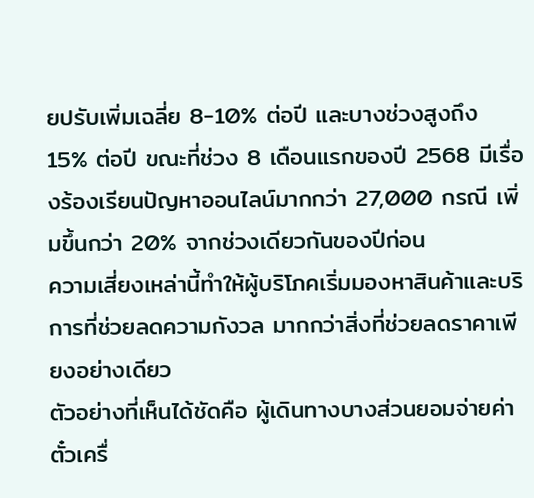ยปรับเพิ่มเฉลี่ย 8-10% ต่อปี และบางช่วงสูงถึง 15% ต่อปี ขณะที่ช่วง 8 เดือนแรกของปี 2568 มีเรื่องร้องเรียนปัญหาออนไลน์มากกว่า 27,000 กรณี เพิ่มขึ้นกว่า 20% จากช่วงเดียวกันของปีก่อน
ความเสี่ยงเหล่านี้ทำให้ผู้บริโภคเริ่มมองหาสินค้าและบริการที่ช่วยลดความกังวล มากกว่าสิ่งที่ช่วยลดราคาเพียงอย่างเดียว
ตัวอย่างที่เห็นได้ชัดคือ ผู้เดินทางบางส่วนยอมจ่ายค่าตั๋วเครื่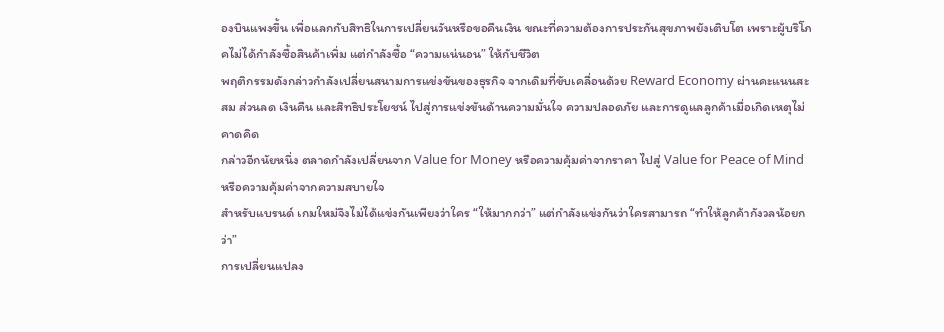องบินแพงขึ้น เพื่อแลกกับสิทธิในการเปลี่ยนวันหรือขอคืนเงิน ขณะที่ความต้องการประกันสุขภาพยังเติบโต เพราะผู้บริโภคไม่ได้กำลังซื้อสินค้าเพิ่ม แต่กำลังซื้อ “ความแน่นอน” ให้กับชีวิต
พฤติกรรมดังกล่าวกำลังเปลี่ยนสนามการแข่งขันของธุรกิจ จากเดิมที่ขับเคลื่อนด้วย Reward Economy ผ่านคะแนนสะสม ส่วนลด เงินคืน และสิทธิประโยชน์ ไปสู่การแข่งขันด้านความมั่นใจ ความปลอดภัย และการดูแลลูกค้าเมื่อเกิดเหตุไม่คาดคิด
กล่าวอีกนัยหนึ่ง ตลาดกำลังเปลี่ยนจาก Value for Money หรือความคุ้มค่าจากราคา ไปสู่ Value for Peace of Mind หรือความคุ้มค่าจากความสบายใจ
สำหรับแบรนด์ เกมใหม่จึงไม่ได้แข่งกันเพียงว่าใคร “ให้มากกว่า” แต่กำลังแข่งกันว่าใครสามารถ “ทำให้ลูกค้ากังวลน้อยกว่า”
การเปลี่ยนแปลง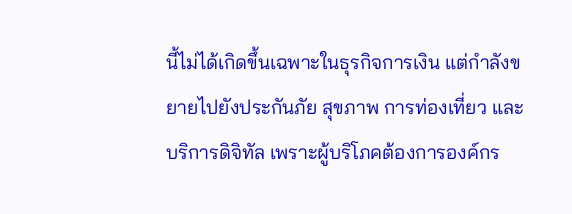นี้ไม่ได้เกิดขึ้นเฉพาะในธุรกิจการเงิน แต่กำลังขยายไปยังประกันภัย สุขภาพ การท่องเที่ยว และบริการดิจิทัล เพราะผู้บริโภคต้องการองค์กร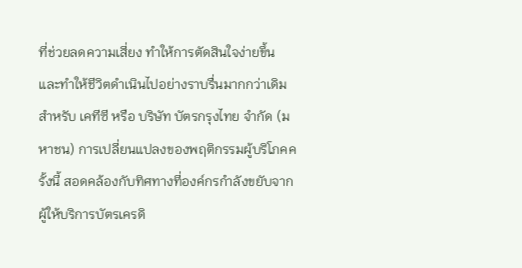ที่ช่วยลดความเสี่ยง ทำให้การตัดสินใจง่ายขึ้น และทำให้ชีวิตดำเนินไปอย่างราบรื่นมากกว่าเดิม
สำหรับ เคทีซี หรือ บริษัท บัตรกรุงไทย จำกัด (มหาชน) การเปลี่ยนแปลงของพฤติกรรมผู้บริโภคครั้งนี้ สอดคล้องกับทิศทางที่องค์กรกำลังขยับจากผู้ให้บริการบัตรเครดิ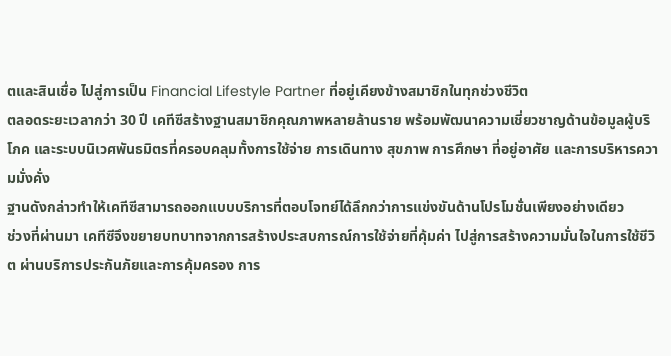ตและสินเชื่อ ไปสู่การเป็น Financial Lifestyle Partner ที่อยู่เคียงข้างสมาชิกในทุกช่วงชีวิต
ตลอดระยะเวลากว่า 30 ปี เคทีซีสร้างฐานสมาชิกคุณภาพหลายล้านราย พร้อมพัฒนาความเชี่ยวชาญด้านข้อมูลผู้บริโภค และระบบนิเวศพันธมิตรที่ครอบคลุมทั้งการใช้จ่าย การเดินทาง สุขภาพ การศึกษา ที่อยู่อาศัย และการบริหารความมั่งคั่ง
ฐานดังกล่าวทำให้เคทีซีสามารถออกแบบบริการที่ตอบโจทย์ได้ลึกกว่าการแข่งขันด้านโปรโมชั่นเพียงอย่างเดียว
ช่วงที่ผ่านมา เคทีซีจึงขยายบทบาทจากการสร้างประสบการณ์การใช้จ่ายที่คุ้มค่า ไปสู่การสร้างความมั่นใจในการใช้ชีวิต ผ่านบริการประกันภัยและการคุ้มครอง การ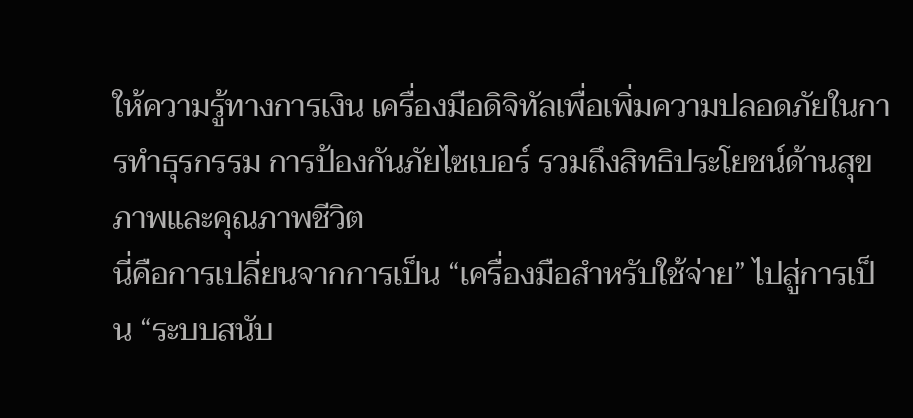ให้ความรู้ทางการเงิน เครื่องมือดิจิทัลเพื่อเพิ่มความปลอดภัยในการทำธุรกรรม การป้องกันภัยไซเบอร์ รวมถึงสิทธิประโยชน์ด้านสุขภาพและคุณภาพชีวิต
นี่คือการเปลี่ยนจากการเป็น “เครื่องมือสำหรับใช้จ่าย” ไปสู่การเป็น “ระบบสนับ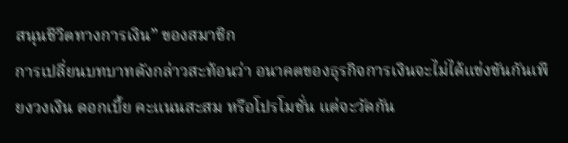สนุนชีวิตทางการเงิน” ของสมาชิก
การเปลี่ยนบทบาทดังกล่าวสะท้อนว่า อนาคตของธุรกิจการเงินจะไม่ได้แข่งขันกันเพียงวงเงิน ดอกเบี้ย คะแนนสะสม หรือโปรโมชั่น แต่จะวัดกัน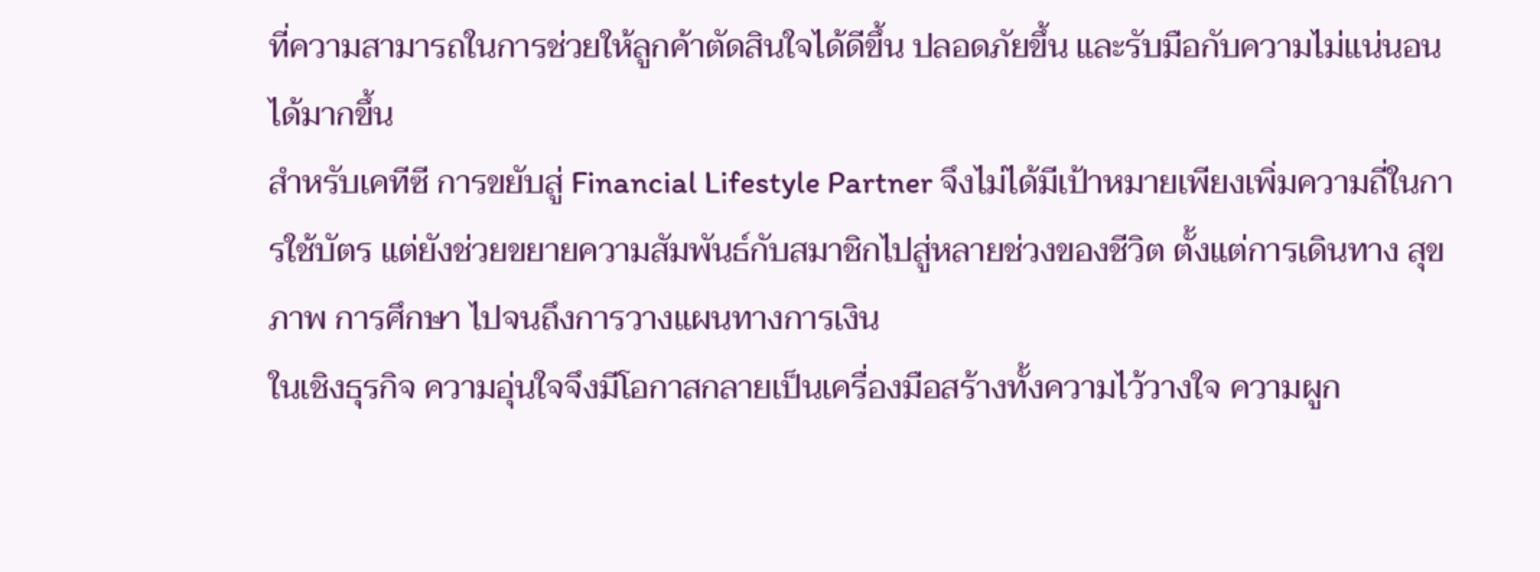ที่ความสามารถในการช่วยให้ลูกค้าตัดสินใจได้ดีขึ้น ปลอดภัยขึ้น และรับมือกับความไม่แน่นอนได้มากขึ้น
สำหรับเคทีซี การขยับสู่ Financial Lifestyle Partner จึงไม่ได้มีเป้าหมายเพียงเพิ่มความถี่ในการใช้บัตร แต่ยังช่วยขยายความสัมพันธ์กับสมาชิกไปสู่หลายช่วงของชีวิต ตั้งแต่การเดินทาง สุขภาพ การศึกษา ไปจนถึงการวางแผนทางการเงิน
ในเชิงธุรกิจ ความอุ่นใจจึงมีโอกาสกลายเป็นเครื่องมือสร้างทั้งความไว้วางใจ ความผูก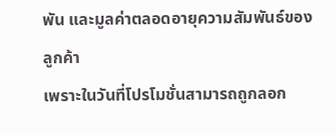พัน และมูลค่าตลอดอายุความสัมพันธ์ของลูกค้า
เพราะในวันที่โปรโมชั่นสามารถถูกลอก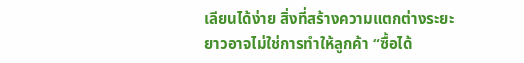เลียนได้ง่าย สิ่งที่สร้างความแตกต่างระยะยาวอาจไม่ใช่การทำให้ลูกค้า “ซื้อได้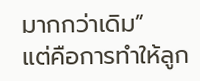มากกว่าเดิม”
แต่คือการทำให้ลูก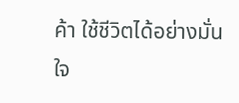ค้า ใช้ชีวิตได้อย่างมั่นใจ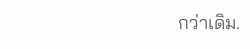กว่าเดิม.